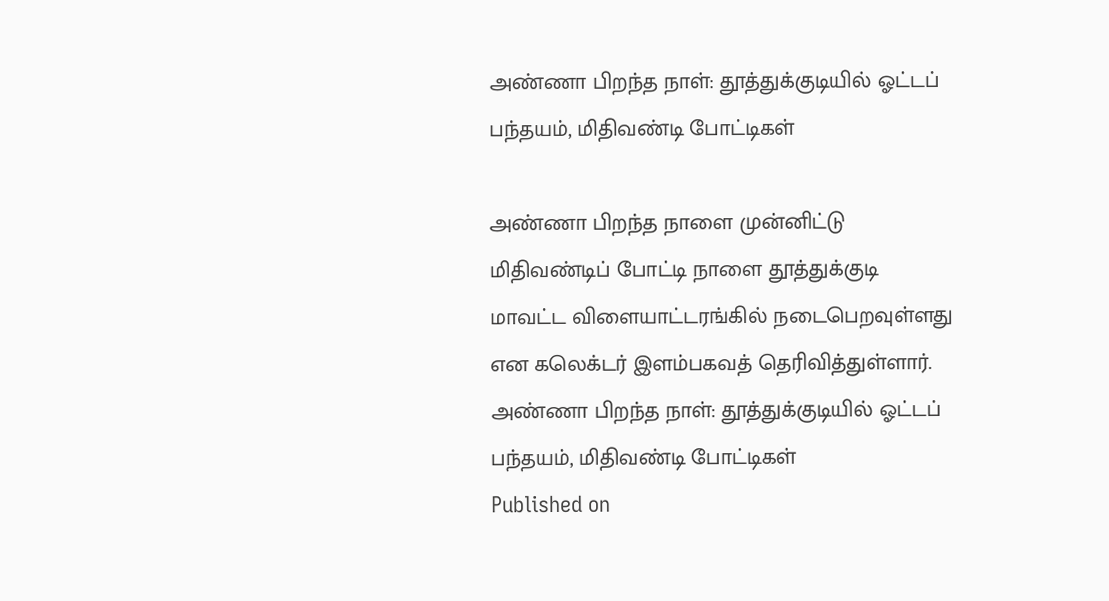அண்ணா பிறந்த நாள்: தூத்துக்குடியில் ஓட்டப் பந்தயம், மிதிவண்டி போட்டிகள்

அண்ணா பிறந்த நாளை முன்னிட்டு மிதிவண்டிப் போட்டி நாளை தூத்துக்குடி மாவட்ட விளையாட்டரங்கில் நடைபெறவுள்ளது என கலெக்டர் இளம்பகவத் தெரிவித்துள்ளார்.
அண்ணா பிறந்த நாள்: தூத்துக்குடியில் ஓட்டப் பந்தயம், மிதிவண்டி போட்டிகள்
Published on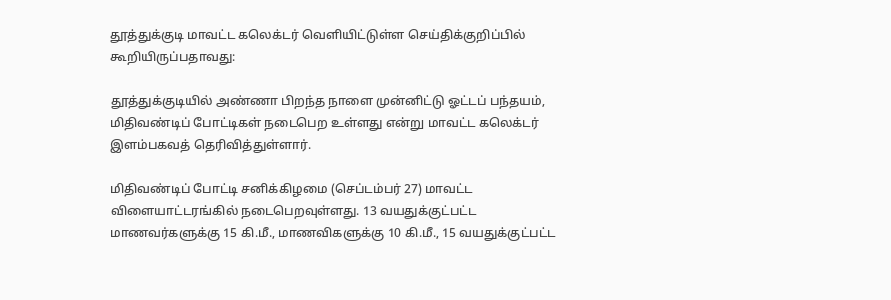தூத்துக்குடி மாவட்ட கலெக்டர் வெளியிட்டுள்ள செய்திக்குறிப்பில் கூறியிருப்பதாவது:

தூத்துக்குடியில் அண்ணா பிறந்த நாளை முன்னிட்டு ஓட்டப் பந்தயம், மிதிவண்டிப் போட்டிகள் நடைபெற உள்ளது என்று மாவட்ட கலெக்டர் இளம்பகவத் தெரிவித்துள்ளார்.

மிதிவண்டிப் போட்டி சனிக்கிழமை (செப்டம்பர் 27) மாவட்ட விளையாட்டரங்கில் நடைபெறவுள்ளது. 13 வயதுக்குட்பட்ட மாணவர்களுக்கு 15 கி.மீ., மாணவிகளுக்கு 10 கி.மீ., 15 வயதுக்குட்பட்ட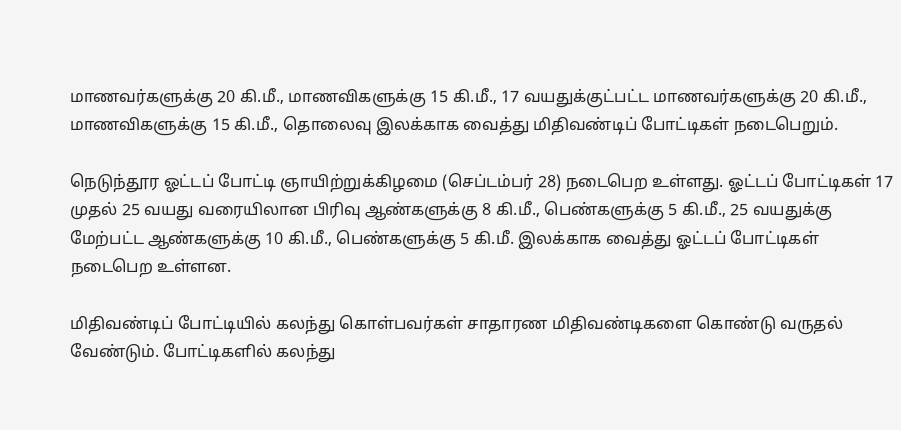மாணவர்களுக்கு 20 கி.மீ., மாணவிகளுக்கு 15 கி.மீ., 17 வயதுக்குட்பட்ட மாணவர்களுக்கு 20 கி.மீ., மாணவிகளுக்கு 15 கி.மீ., தொலைவு இலக்காக வைத்து மிதிவண்டிப் போட்டிகள் நடைபெறும்.

நெடுந்தூர ஓட்டப் போட்டி ஞாயிற்றுக்கிழமை (செப்டம்பர் 28) நடைபெற உள்ளது. ஓட்டப் போட்டிகள் 17 முதல் 25 வயது வரையிலான பிரிவு ஆண்களுக்கு 8 கி.மீ., பெண்களுக்கு 5 கி.மீ., 25 வயதுக்கு மேற்பட்ட ஆண்களுக்கு 10 கி.மீ., பெண்களுக்கு 5 கி.மீ. இலக்காக வைத்து ஓட்டப் போட்டிகள் நடைபெற உள்ளன.

மிதிவண்டிப் போட்டியில் கலந்து கொள்பவர்கள் சாதாரண மிதிவண்டிகளை கொண்டு வருதல் வேண்டும். போட்டிகளில் கலந்து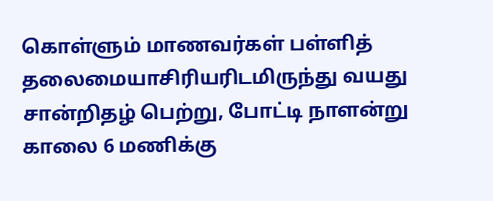கொள்ளும் மாணவர்கள் பள்ளித் தலைமையாசிரியரிடமிருந்து வயது சான்றிதழ் பெற்று, போட்டி நாளன்று காலை 6 மணிக்கு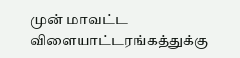முன் மாவட்ட விளையாட்டரங்கத்துக்கு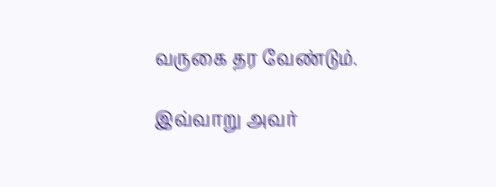வருகை தர வேண்டும்.

இவ்வாறு அவர்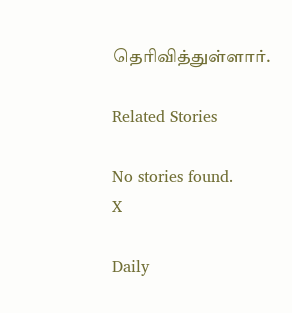தெரிவித்துள்ளார்.

Related Stories

No stories found.
X

Daily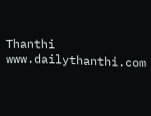Thanthi
www.dailythanthi.com